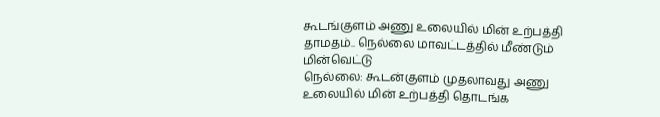கூடங்குளம் அணு உலையில் மின் உற்பத்தி தாமதம்.. நெல்லை மாவட்டத்தில் மீண்டும் மின்வெட்டு
நெல்லை: கூடன்குளம் முதலாவது அணு உலையில் மின் உற்பத்தி தொடங்க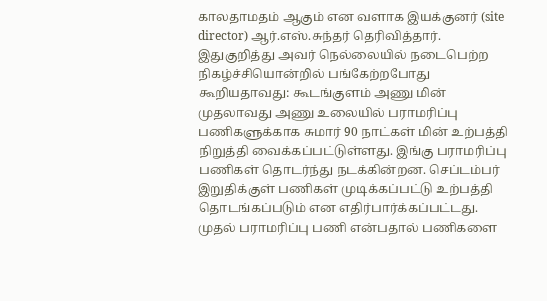காலதாமதம் ஆகும் என வளாக இயக்குனர் (site director) ஆர்.எஸ்.சுந்தர் தெரிவித்தார்.
இதுகுறித்து அவர் நெல்லையில் நடைபெற்ற நிகழ்ச்சியொன்றில் பங்கேற்றபோது கூறியதாவது: கூடங்குளம் அணு மின் முதலாவது அணு உலையில் பராமரிப்பு பணிகளுக்காக சுமார் 90 நாட்கள் மின் உற்பத்தி நிறுத்தி வைக்கப்பட்டுள்ளது. இங்கு பராமரிப்பு பணிகள் தொடர்ந்து நடக்கின்றன. செப்டம்பர் இறுதிக்குள் பணிகள் முடிக்கப்பட்டு உற்பத்தி தொடங்கப்படும் என எதிர்பார்க்கப்பட்டது. முதல் பராமரிப்பு பணி என்பதால் பணிகளை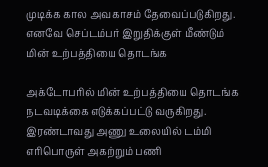முடிக்க கால அவகாசம் தேவைப்படுகிறது. எனவே செப்டம்பர் இறுதிக்குள் மீண்டும் மின் உற்பத்தியை தொடங்க

அக்டோபரில் மின் உற்பத்தியை தொடங்க நடவடிக்கை எடுக்கப்பட்டு வருகிறது. இரண்டாவது அணு உலையில் டம்மி எரிபொருள் அகற்றும் பணி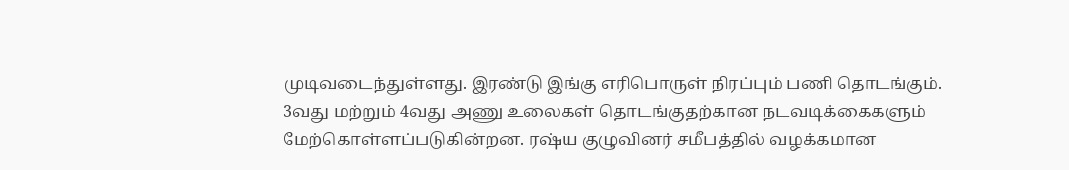முடிவடைந்துள்ளது. இரண்டு இங்கு எரிபொருள் நிரப்பும் பணி தொடங்கும். 3வது மற்றும் 4வது அணு உலைகள் தொடங்குதற்கான நடவடிக்கைகளும் மேற்கொள்ளப்படுகின்றன. ரஷ்ய குழுவினர் சமீபத்தில் வழக்கமான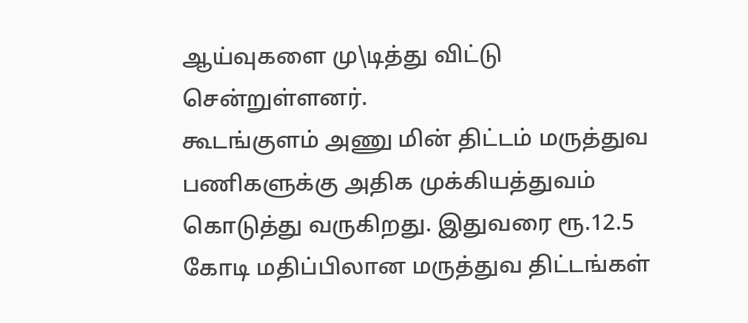ஆய்வுகளை மு\டித்து விட்டு சென்றுள்ளனர்.
கூடங்குளம் அணு மின் திட்டம் மருத்துவ பணிகளுக்கு அதிக முக்கியத்துவம் கொடுத்து வருகிறது. இதுவரை ரூ.12.5 கோடி மதிப்பிலான மருத்துவ திட்டங்கள்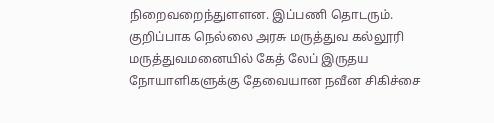நிறைவறைந்துளளன. இப்பணி தொடரும். குறிப்பாக நெல்லை அரசு மருத்துவ கல்லூரி மருத்துவமனையில் கேத் லேப் இருதய நோயாளிகளுக்கு தேவையான நவீன சிகிச்சை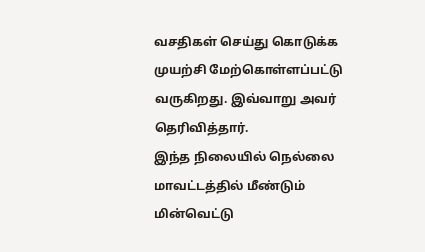வசதிகள் செய்து கொடுக்க முயற்சி மேற்கொள்ளப்பட்டு வருகிறது. இவ்வாறு அவர் தெரிவித்தார்.
இந்த நிலையில் நெல்லை மாவட்டத்தில் மீண்டும் மின்வெட்டு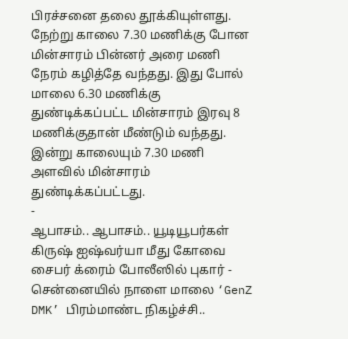பிரச்சனை தலை தூக்கியுள்ளது. நேற்று காலை 7.30 மணிக்கு போன மின்சாரம் பின்னர் அரை மணி நேரம் கழித்தே வந்தது. இது போல் மாலை 6.30 மணிக்கு துண்டிக்கப்பட்ட மின்சாரம் இரவு 8 மணிக்குதான் மீண்டும் வந்தது. இன்று காலையும் 7.30 மணி அளவில் மின்சாரம் துண்டிக்கப்பட்டது.
-
ஆபாசம்.. ஆபாசம்.. யூடியூபர்கள் கிருஷ் ஐஷ்வர்யா மீது கோவை சைபர் க்ரைம் போலீஸில் புகார் -
சென்னையில் நாளை மாலை ‘GenZ DMK’ பிரம்மாண்ட நிகழ்ச்சி..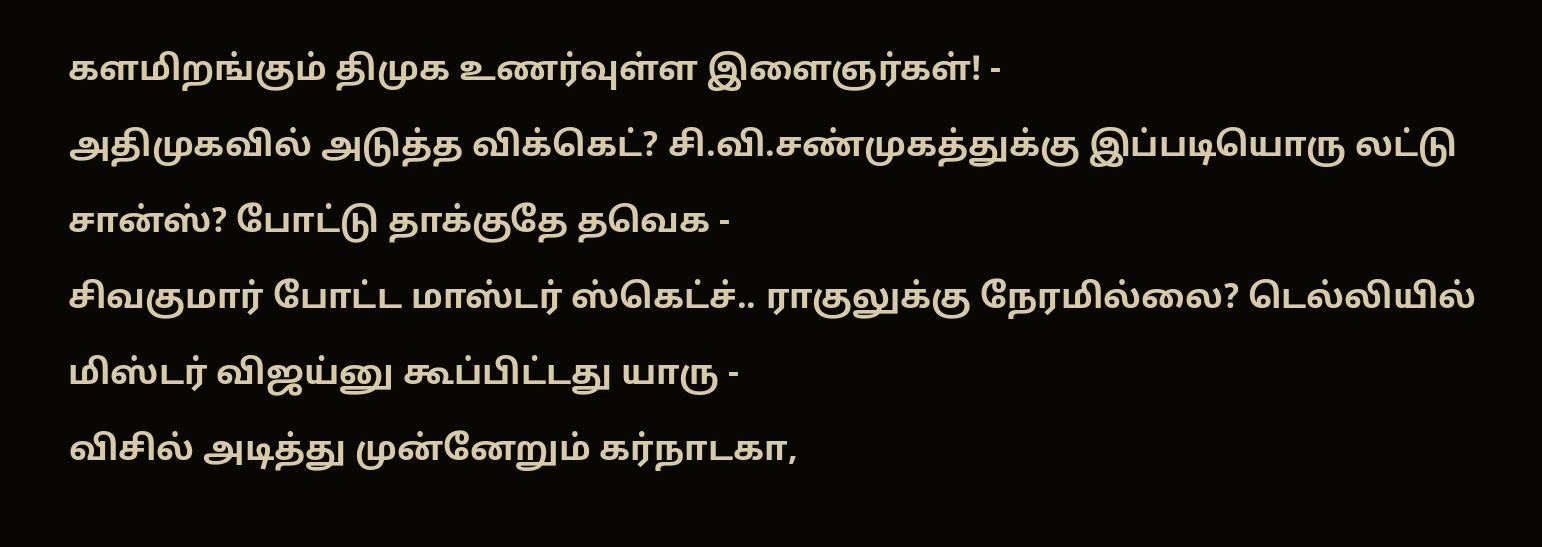களமிறங்கும் திமுக உணர்வுள்ள இளைஞர்கள்! -
அதிமுகவில் அடுத்த விக்கெட்? சி.வி.சண்முகத்துக்கு இப்படியொரு லட்டு சான்ஸ்? போட்டு தாக்குதே தவெக -
சிவகுமார் போட்ட மாஸ்டர் ஸ்கெட்ச்.. ராகுலுக்கு நேரமில்லை? டெல்லியில் மிஸ்டர் விஜய்னு கூப்பிட்டது யாரு -
விசில் அடித்து முன்னேறும் கர்நாடகா,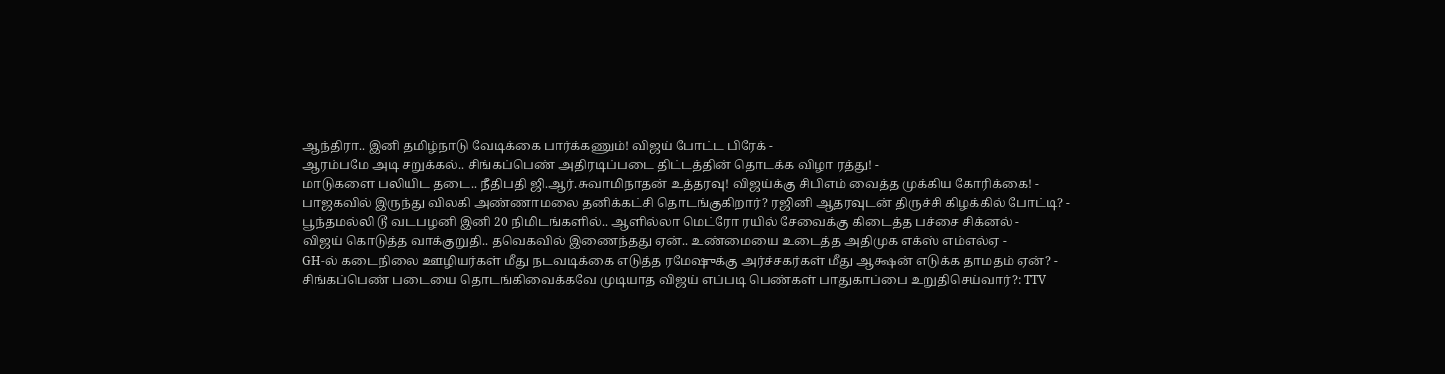ஆந்திரா.. இனி தமிழ்நாடு வேடிக்கை பார்க்கணும்! விஜய் போட்ட பிரேக் -
ஆரம்பமே அடி சறுக்கல்.. சிங்கப்பெண் அதிரடிப்படை திட்டத்தின் தொடக்க விழா ரத்து! -
மாடுகளை பலியிட தடை.. நீதிபதி ஜி.ஆர்.சுவாமிநாதன் உத்தரவு! விஜய்க்கு சிபிஎம் வைத்த முக்கிய கோரிக்கை! -
பாஜகவில் இருந்து விலகி அண்ணாமலை தனிக்கட்சி தொடங்குகிறார்? ரஜினி ஆதரவுடன் திருச்சி கிழக்கில் போட்டி? -
பூந்தமல்லி டூ வடபழனி இனி 20 நிமிடங்களில்.. ஆளில்லா மெட்ரோ ரயில் சேவைக்கு கிடைத்த பச்சை சிக்னல் -
விஜய் கொடுத்த வாக்குறுதி.. தவெகவில் இணைந்தது ஏன்.. உண்மையை உடைத்த அதிமுக எக்ஸ் எம்எல்ஏ -
GH-ல் கடைநிலை ஊழியர்கள் மீது நடவடிக்கை எடுத்த ரமேஷுக்கு அர்ச்சகர்கள் மீது ஆக்ஷன் எடுக்க தாமதம் ஏன்? -
சிங்கப்பெண் படையை தொடங்கிவைக்கவே முடியாத விஜய் எப்படி பெண்கள் பாதுகாப்பை உறுதிசெய்வார்?: TTV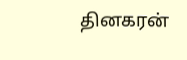தினகரன்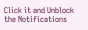Click it and Unblock the Notifications